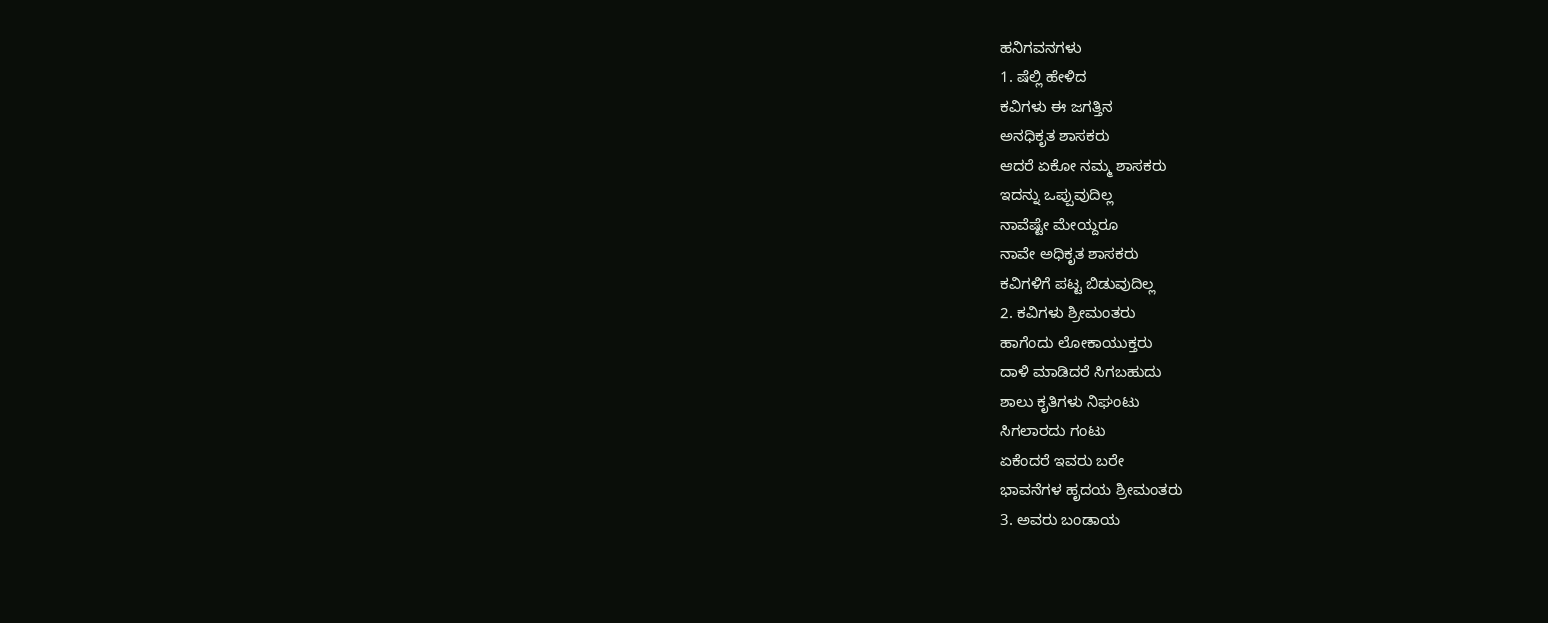ಹನಿಗವನಗಳು
1. ಷೆಲ್ಲಿ ಹೇಳಿದ
ಕವಿಗಳು ಈ ಜಗತ್ತಿನ
ಅನಧಿಕೃತ ಶಾಸಕರು
ಆದರೆ ಏಕೋ ನಮ್ಮ ಶಾಸಕರು
ಇದನ್ನು ಒಪ್ಪುವುದಿಲ್ಲ
ನಾವೆಷ್ಟೇ ಮೇಯ್ದರೂ
ನಾವೇ ಅಧಿಕೃತ ಶಾಸಕರು
ಕವಿಗಳಿಗೆ ಪಟ್ಟ ಬಿಡುವುದಿಲ್ಲ
2. ಕವಿಗಳು ಶ್ರೀಮಂತರು
ಹಾಗೆಂದು ಲೋಕಾಯುಕ್ತರು
ದಾಳಿ ಮಾಡಿದರೆ ಸಿಗಬಹುದು
ಶಾಲು ಕೃತಿಗಳು ನಿಘಂಟು
ಸಿಗಲಾರದು ಗಂಟು
ಏಕೆಂದರೆ ಇವರು ಬರೇ
ಭಾವನೆಗಳ ಹೃದಯ ಶ್ರೀಮಂತರು
3. ಅವರು ಬಂಡಾಯ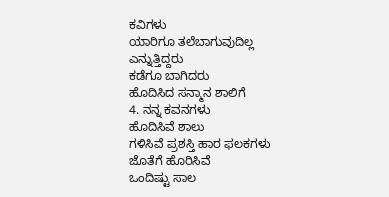ಕವಿಗಳು
ಯಾರಿಗೂ ತಲೆಬಾಗುವುದಿಲ್ಲ
ಎನ್ನುತ್ತಿದ್ದರು
ಕಡೆಗೂ ಬಾಗಿದರು
ಹೊದಿಸಿದ ಸನ್ಮಾನ ಶಾಲಿಗೆ
4. ನನ್ನ ಕವನಗಳು
ಹೊದಿಸಿವೆ ಶಾಲು
ಗಳಿಸಿವೆ ಪ್ರಶಸ್ತಿ ಹಾರ ಫಲಕಗಳು
ಜೊತೆಗೆ ಹೊರಿಸಿವೆ
ಒಂದಿಷ್ಟು ಸಾಲ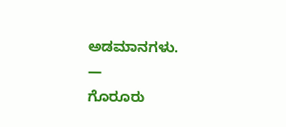ಅಡಮಾನಗಳು.
—
ಗೊರೂರು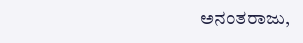ಅನಂತರಾಜು,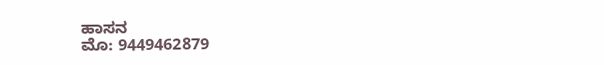ಹಾಸನ
ಮೊ: 9449462879